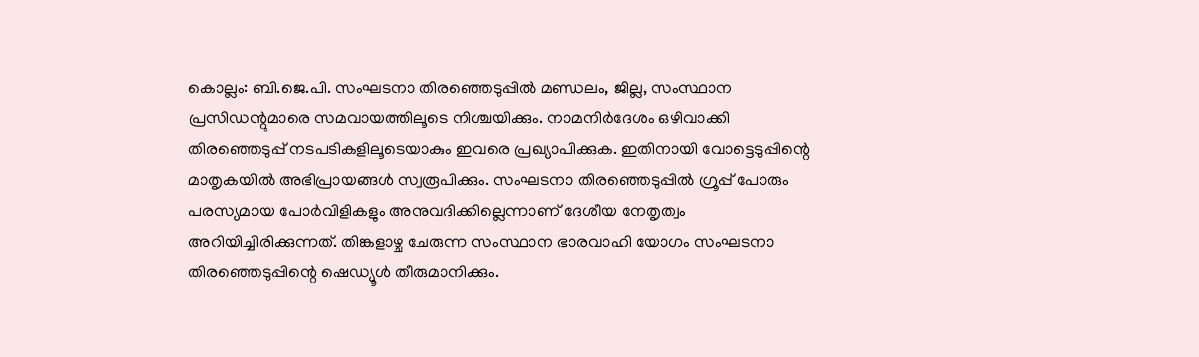കൊല്ലം: ബി.ജെ.പി. സംഘടനാ തിരഞ്ഞെടുപ്പിൽ മണ്ഡലം, ജില്ല, സംസ്ഥാന പ്രസിഡന്റുമാരെ സമവായത്തിലൂടെ നിശ്ചയിക്കും. നാമനിർദേശം ഒഴിവാക്കി തിരഞ്ഞെടുപ്പ് നടപടികളിലൂടെയാകും ഇവരെ പ്രഖ്യാപിക്കുക. ഇതിനായി വോട്ടെടുപ്പിന്റെ മാതൃകയിൽ അഭിപ്രായങ്ങൾ സ്വരൂപിക്കും. സംഘടനാ തിരഞ്ഞെടുപ്പിൽ ഗ്രൂപ്പ് പോരും പരസ്യമായ പോർവിളികളും അനുവദിക്കില്ലെന്നാണ് ദേശീയ നേതൃത്വം അറിയിച്ചിരിക്കുന്നത്. തിങ്കളാഴ്ച ചേരുന്ന സംസ്ഥാന ഭാരവാഹി യോഗം സംഘടനാ തിരഞ്ഞെടുപ്പിന്റെ ഷെഡ്യൂൾ തീരുമാനിക്കും.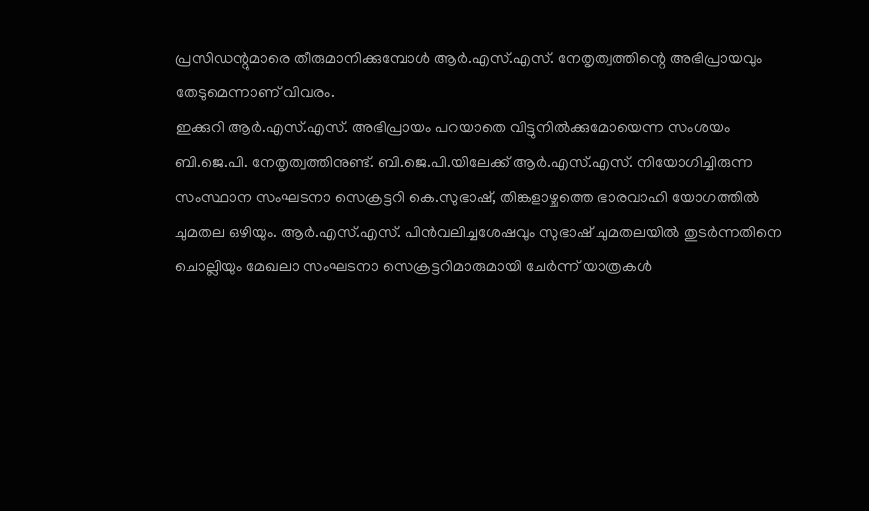പ്രസിഡന്റുമാരെ തീരുമാനിക്കുമ്പോൾ ആർ.എസ്.എസ്. നേതൃത്വത്തിന്റെ അഭിപ്രായവും തേടുമെന്നാണ് വിവരം.
ഇക്കുറി ആർ.എസ്.എസ്. അഭിപ്രായം പറയാതെ വിട്ടുനിൽക്കുമോയെന്ന സംശയം ബി.ജെ.പി. നേതൃത്വത്തിനുണ്ട്. ബി.ജെ.പി.യിലേക്ക് ആർ.എസ്.എസ്. നിയോഗിച്ചിരുന്ന സംസ്ഥാന സംഘടനാ സെക്രട്ടറി കെ.സുഭാഷ്, തിങ്കളാഴ്ചത്തെ ഭാരവാഹി യോഗത്തിൽ ചുമതല ഒഴിയും. ആർ.എസ്.എസ്. പിൻവലിച്ചശേഷവും സുഭാഷ് ചുമതലയിൽ തുടർന്നതിനെ ചൊല്ലിയും മേഖലാ സംഘടനാ സെക്രട്ടറിമാരുമായി ചേർന്ന് യാത്രകൾ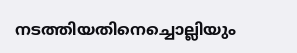നടത്തിയതിനെച്ചൊല്ലിയും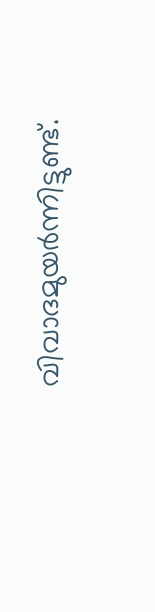വിവാദമുയർന്നിട്ടുണ്ട്.